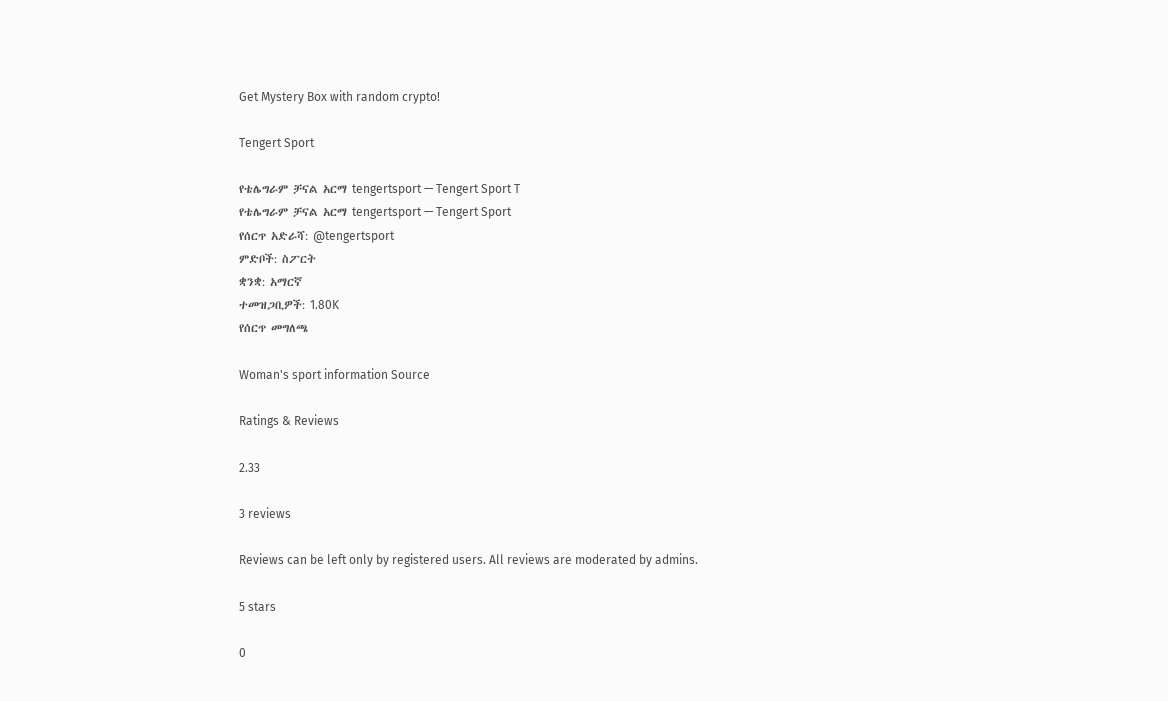Get Mystery Box with random crypto!

Tengert Sport

የቴሌግራም ቻናል አርማ tengertsport — Tengert Sport T
የቴሌግራም ቻናል አርማ tengertsport — Tengert Sport
የሰርጥ አድራሻ: @tengertsport
ምድቦች: ስፖርት
ቋንቋ: አማርኛ
ተመዝጋቢዎች: 1.80K
የሰርጥ መግለጫ

Woman's sport information Source

Ratings & Reviews

2.33

3 reviews

Reviews can be left only by registered users. All reviews are moderated by admins.

5 stars

0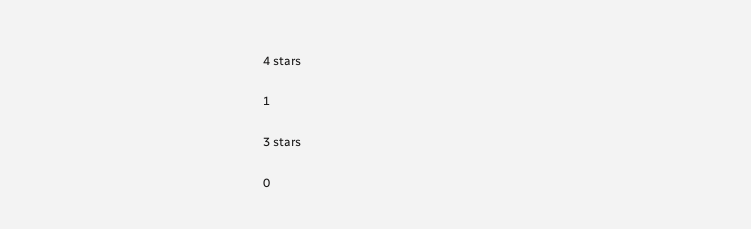4 stars

1

3 stars

0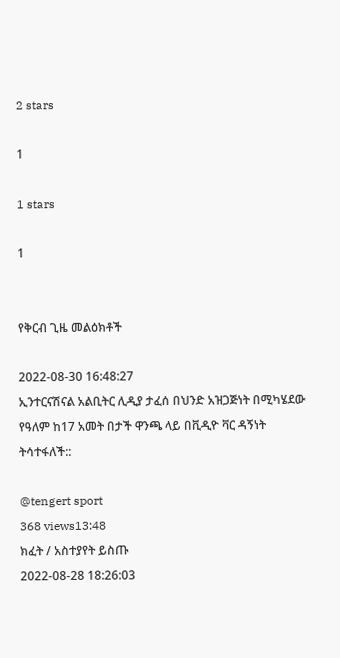2 stars

1

1 stars

1


የቅርብ ጊዜ መልዕክቶች

2022-08-30 16:48:27
ኢንተርናሽናል አልቢትር ሊዲያ ታፈሰ በህንድ አዝጋጅነት በሚካሄደው የዓለም ከ17 አመት በታች ዋንጫ ላይ በቪዲዮ ቫር ዳኝነት ትሳተፋለች::

@tengert sport
368 views13:48
ክፈት / አስተያየት ይስጡ
2022-08-28 18:26:03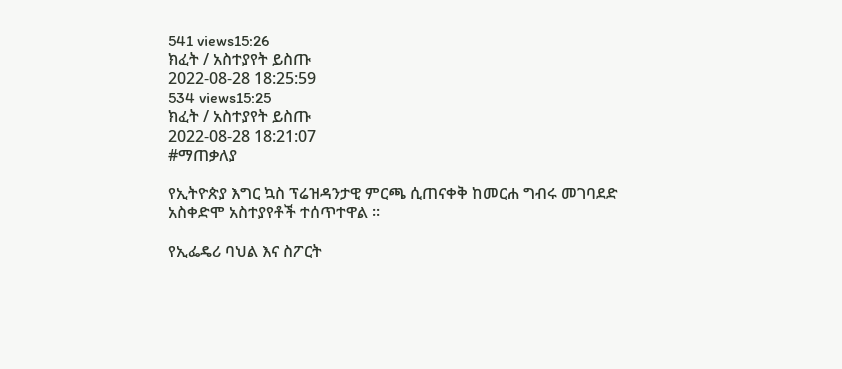541 views15:26
ክፈት / አስተያየት ይስጡ
2022-08-28 18:25:59
534 views15:25
ክፈት / አስተያየት ይስጡ
2022-08-28 18:21:07
#ማጠቃለያ

የኢትዮጵያ እግር ኳስ ፕሬዝዳንታዊ ምርጫ ሲጠናቀቅ ከመርሐ ግብሩ መገባደድ አስቀድሞ አስተያየቶች ተሰጥተዋል ።

የኢፌዴሪ ባህል እና ስፖርት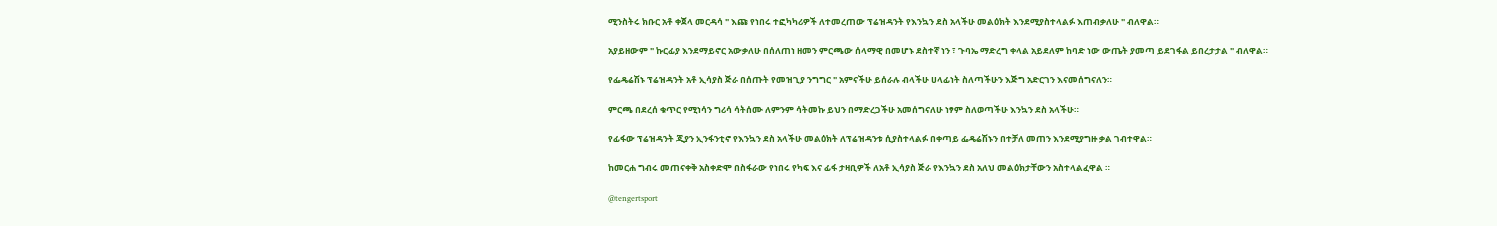ሚንስትሩ ክቡር አቶ ቀጀላ መርዳሳ " እጩ የነበሩ ተፎካካሪዎች ለተመረጠው ፕሬዝዳንት የእንኳን ደስ አላችሁ መልዕክት እንደሚያስተላልፉ እጠብቃለሁ " ብለዋል።

አያይዘውም " ኩርፊያ እንደማይኖር አውቃለሁ በሰለጠነ ዘመን ምርጫው ሰላማዊ በመሆኑ ደስተኛ ነን ፣ ጉባኤ ማድረግ ቀላል አይደለም ከባድ ነው ውጤት ያመጣ ይደገፋል ይበረታታል " ብለዋል።

የፌዴሬሽኑ ፕሬዝዳንት አቶ ኢሳያስ ጅራ በሰጡት የመዝጊያ ንግግር " አምናችሁ ይሰራሉ ብላችሁ ሀላፊነት ስለጣችሁን እጅግ አድርገን እናመሰግናለን።

ምርጫ በደረሰ ቁጥር የሚነሳን ግሪሳ ሳትሰሙ ለምንም ሳትመኩ ይህን በማድረጋችሁ አመሰግናለሁ ነፃም ስለወጣችሁ እንኳን ደስ አላችሁ።

የፊፋው ፕሬዝዳንት ጂያን ኢንፋንቲኖ የእንኳን ደስ አላችሁ መልዕክት ለፕሬዝዳንቱ ሲያስተላልፉ በቀጣይ ፌዴሬሽኑን በተቻለ መጠን እንደሚያግዙ ቃል ገብተዋል።

ከመርሐ ግብሩ መጠናቀቅ አስቀድሞ በስፋራው የነበሩ የካፍ እና ፊፋ ታዛቢዎች ለአቶ ኢሳያስ ጅራ የእንኳን ደስ አለህ መልዕክታቸውን አስተላልፈዋል ።

@tengertsport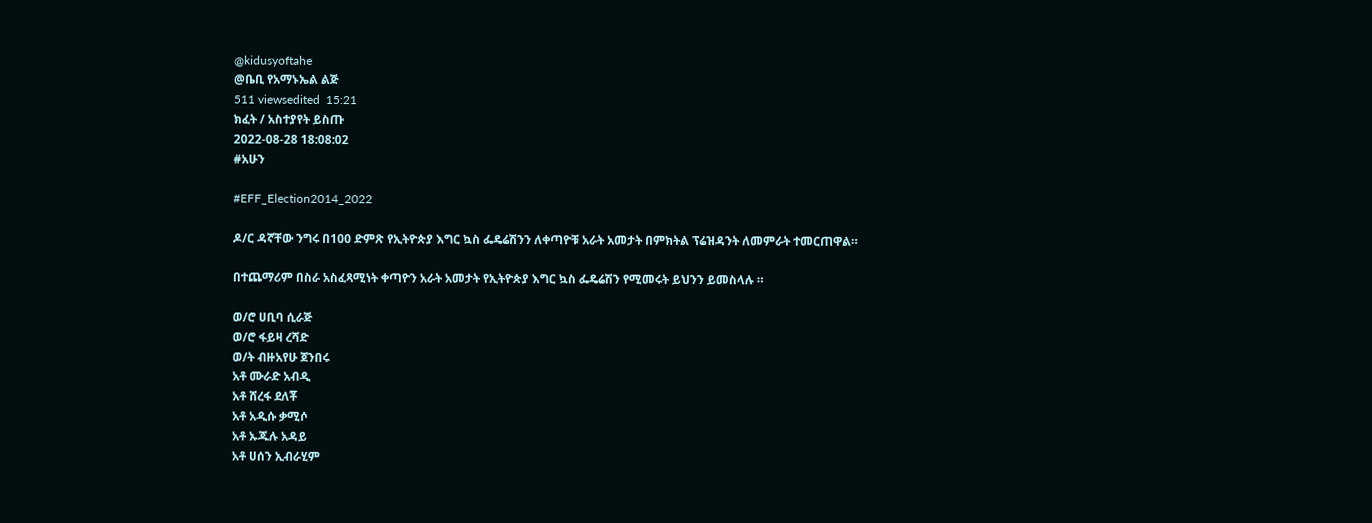@kidusyoftahe
@ቤቢ የአማኑኤል ልጅ
511 viewsedited  15:21
ክፈት / አስተያየት ይስጡ
2022-08-28 18:08:02
#አሁን

#EFF_Election2014_2022

ዶ/ር ዳኛቸው ንግሩ በ100 ድምጽ የኢትዮጵያ እግር ኳስ ፌዴሬሽንን ለቀጣዮቹ አራት አመታት በምክትል ፕሬዝዳንት ለመምራት ተመርጠዋል።

በተጨማሪም በስራ አስፈጻሚነት ቀጣዮን አራት አመታት የኢትዮጵያ እግር ኳስ ፌዴሬሽን የሚመሩት ይህንን ይመስላሉ ።

ወ/ሮ ሀቢባ ሲራጅ
ወ/ሮ ፋይዛ ረሻድ
ወ/ት ብዙአየሁ ጀንበሩ
አቶ ሙራድ አብዲ
አቶ ሸረፋ ደለቾ
አቶ አዲሱ ቃሚሶ
አቶ ኡጁሉ አዳይ
አቶ ሀሰን ኢብራሂም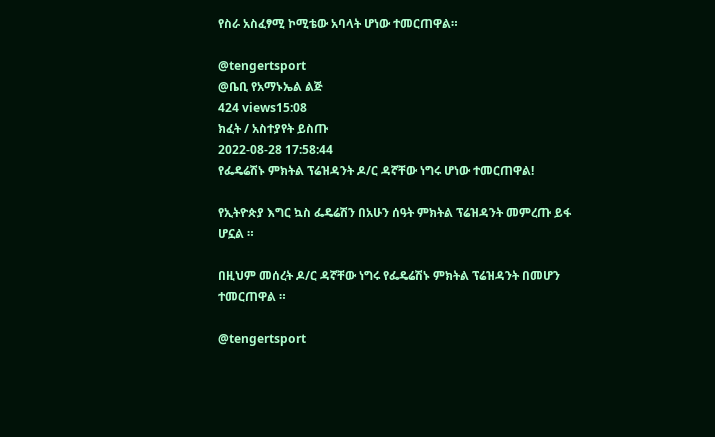የስራ አስፈፃሚ ኮሚቴው አባላት ሆነው ተመርጠዋል።

@tengertsport
@ቤቢ የአማኑኤል ልጅ
424 views15:08
ክፈት / አስተያየት ይስጡ
2022-08-28 17:58:44
የፌዴሬሽኑ ምክትል ፕሬዝዳንት ዶ/ር ዳኛቸው ነግሩ ሆነው ተመርጠዋል!

የኢትዮጵያ እግር ኳስ ፌዴሬሽን በአሁን ሰዓት ምክትል ፕሬዝዳንት መምረጡ ይፋ ሆኗል ።

በዚህም መሰረት ዶ/ር ዳኛቸው ነግሩ የፌዴሬሽኑ ምክትል ፕሬዝዳንት በመሆን ተመርጠዋል ።

@tengertsport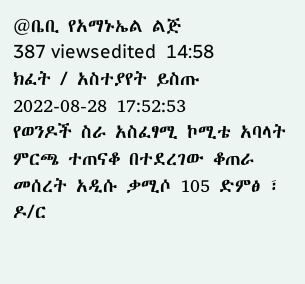@ቤቢ የአማኑኤል ልጅ
387 viewsedited  14:58
ክፈት / አስተያየት ይስጡ
2022-08-28 17:52:53
የወንዶች ስራ አስፈፃሚ ኮሚቴ አባላት ምርጫ ተጠናቆ በተደረገው ቆጠራ መሰረት አዲሱ ቃሚሶ 105 ድምፅ ፣ ዶ/ር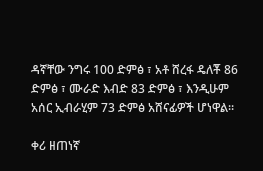ዳኛቸው ንግሩ 100 ድምፅ ፣ አቶ ሸረፋ ዴለቾ 86 ድምፅ ፣ ሙራድ እብድ 83 ድምፅ ፣ እንዲሁም አሰር ኢብራሂም 73 ድምፅ አሸናፊዎች ሆነዋል።

ቀሪ ዘጠነኛ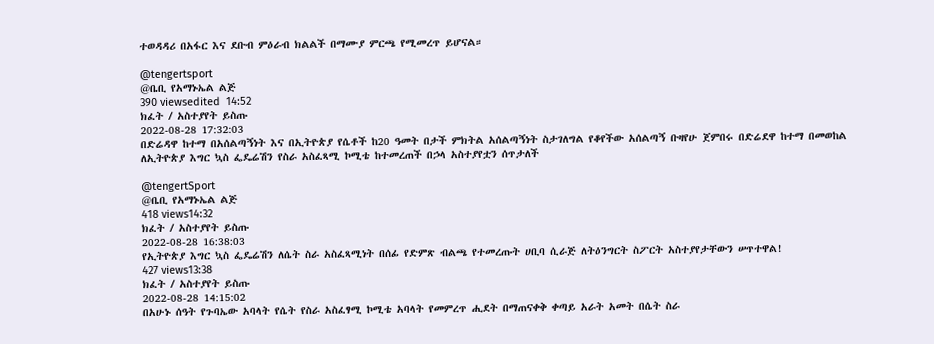ተወዳዳሪ በአፋር እና ደቡብ ምዕራብ ክልልች በማሙያ ምርጫ የሚመረጥ ይሆናል።

@tengertsport
@ቤቢ የአማኑኤል ልጅ
390 viewsedited  14:52
ክፈት / አስተያየት ይስጡ
2022-08-28 17:32:03
በድሬዳዋ ከተማ በአሰልጣኝነት እና በኢትዮጵያ የሴቶች ከ20 ዓመት በታች ምክትል አሰልጣኝነት ስታገለግል የቆየችው አሰልጣኝ ቡዛየሁ ጀምበሩ በድሬደዋ ከተማ በመወከል ለኢትዮጵያ እግር ኳስ ፌዴሬሽን የስራ አስፈጻሚ ኮሚቴ ከተመረጠች በኃላ አስተያየቷን ሰጥታለች

@tengertSport
@ቤቢ የአማኑኤል ልጅ
418 views14:32
ክፈት / አስተያየት ይስጡ
2022-08-28 16:38:03
የኢትዮጵያ እግር ኳስ ፌዴሬሽን ለሴት ስራ አስፈጻሚነት በሰፊ የድምጽ ብልጫ የተመረጡት ሀቢባ ሲራጅ ለትዕንግርት ስፖርት አስተያየታቸውን ሠጥተዋል!
427 views13:38
ክፈት / አስተያየት ይስጡ
2022-08-28 14:15:02
በአሁኑ ሰዓት የጉባኤው አባላት የሴት የስራ አስፈፃሚ ኮሚቴ አባላት የመምረጥ ሒደት በማጠናቀቅ ቀጣይ አራት አመት በሴት ስራ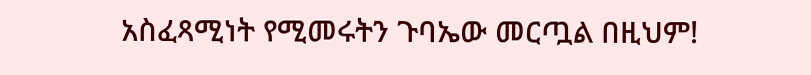አስፈጻሚነት የሚመሩትን ጉባኤው መርጧል በዚህም!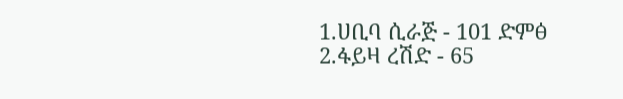1.ሀቢባ ሲራጅ - 101 ድምፅ
2.ፋይዛ ረሽድ - 65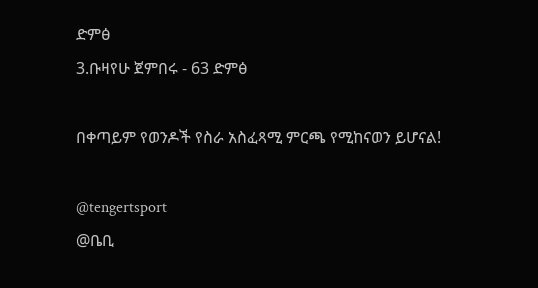ድምፅ
3.ቡዛየሁ ጀምበሩ - 63 ድምፅ

በቀጣይም የወንዶች የስራ አስፈጻሚ ምርጫ የሚከናወን ይሆናል!

@tengertsport
@ቤቢ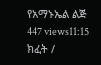የአማኑኤል ልጅ
447 views11:15
ክፈት /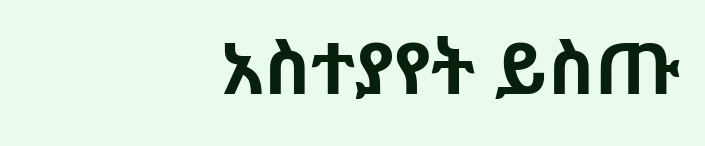አስተያየት ይስጡ